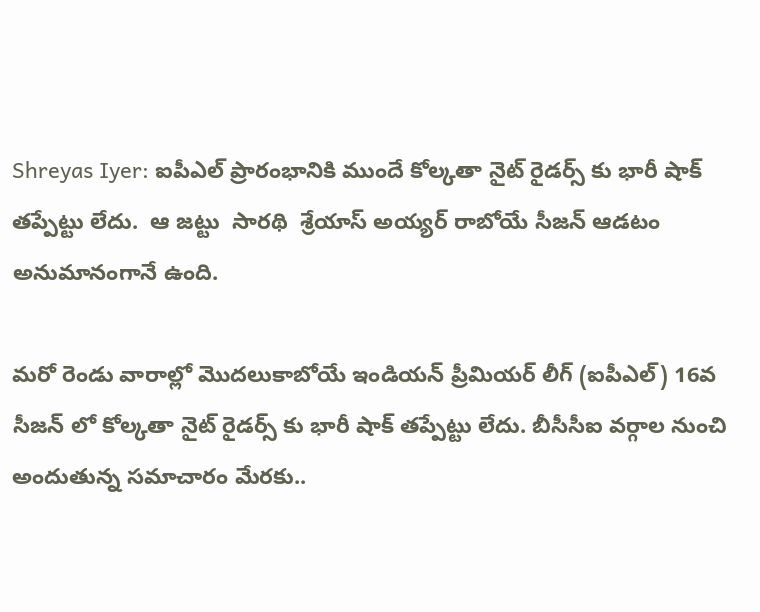Shreyas Iyer: ఐపీఎల్ ప్రారంభానికి ముందే కోల్కతా నైట్ రైడర్స్ కు భారీ షాక్ తప్పేట్టు లేదు.  ఆ జట్టు  సారథి  శ్రేయాస్ అయ్యర్ రాబోయే సీజన్ ఆడటం అనుమానంగానే ఉంది.

మరో రెండు వారాల్లో మొదలుకాబోయే ఇండియన్ ప్రీమియర్ లీగ్ (ఐపీఎల్) 16వ సీజన్ లో కోల్కతా నైట్ రైడర్స్ కు భారీ షాక్ తప్పేట్టు లేదు. బీసీసీఐ వర్గాల నుంచి అందుతున్న సమాచారం మేరకు..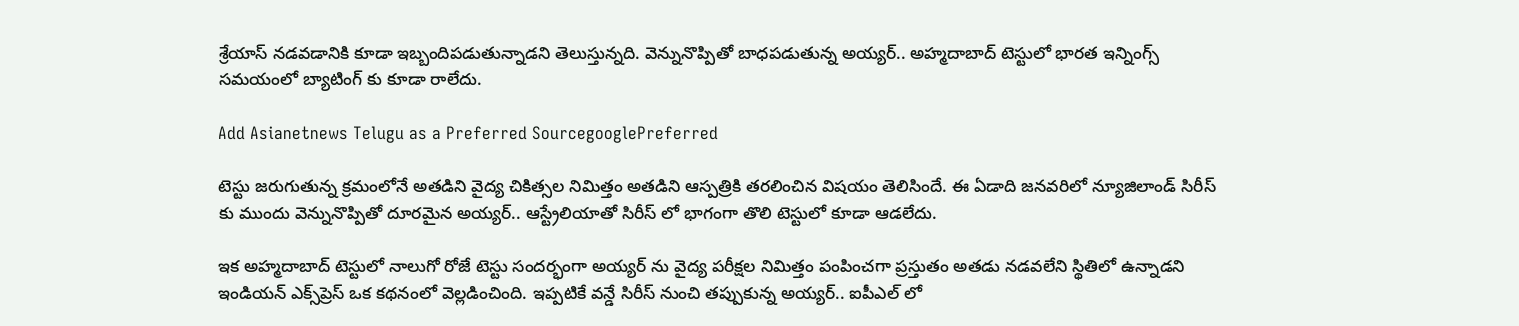శ్రేయాస్ నడవడానికి కూడా ఇబ్బందిపడుతున్నాడని తెలుస్తున్నది. వెన్నునొప్పితో బాధపడుతున్న అయ్యర్.. అహ్మదాబాద్ టెస్టులో భారత ఇన్నింగ్స్ సమయంలో బ్యాటింగ్ కు కూడా రాలేదు.

Add Asianetnews Telugu as a Preferred SourcegooglePreferred

టెస్టు జరుగుతున్న క్రమంలోనే అతడిని వైద్య చికిత్సల నిమిత్తం అతడిని ఆస్పత్రికి తరలించిన విషయం తెలిసిందే. ఈ ఏడాది జనవరిలో న్యూజిలాండ్ సిరీస్ కు ముందు వెన్నునొప్పితో దూరమైన అయ్యర్.. ఆస్ట్రేలియాతో సిరీస్ లో భాగంగా తొలి టెస్టులో కూడా ఆడలేదు.

ఇక అహ్మదాబాద్ టెస్టులో నాలుగో రోజే టెస్టు సందర్భంగా అయ్యర్ ను వైద్య పరీక్షల నిమిత్తం పంపించగా ప్రస్తుతం అతడు నడవలేని స్థితిలో ఉన్నాడని ఇండియన్ ఎక్స్‌ప్రెస్ ఒక కథనంలో వెల్లడించింది. ఇప్పటికే వన్డే సిరీస్ నుంచి తప్పుకున్న అయ్యర్.. ఐపీఎల్ లో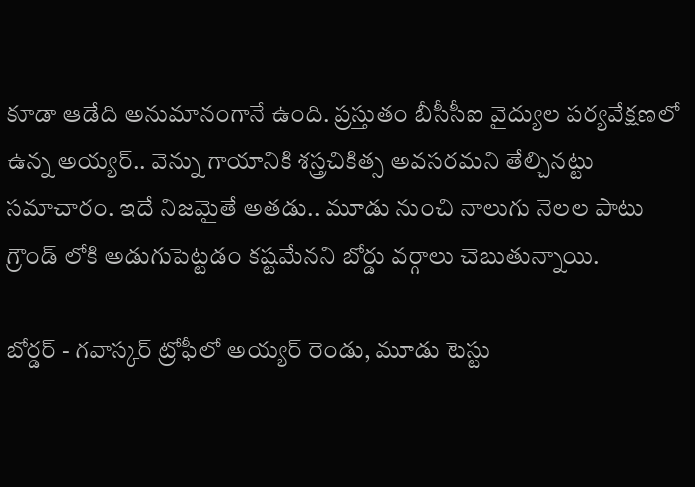కూడా ఆడేది అనుమానంగానే ఉంది. ప్రస్తుతం బీసీసీఐ వైద్యుల పర్యవేక్షణలో ఉన్న అయ్యర్.. వెన్ను గాయానికి శస్త్రచికిత్స అవసరమని తేల్చినట్టు సమాచారం. ఇదే నిజమైతే అతడు.. మూడు నుంచి నాలుగు నెలల పాటు గ్రౌండ్ లోకి అడుగుపెట్టడం కష్టమేనని బోర్డు వర్గాలు చెబుతున్నాయి.

బోర్డర్ - గవాస్కర్ ట్రోఫీలో అయ్యర్ రెండు, మూడు టెస్టు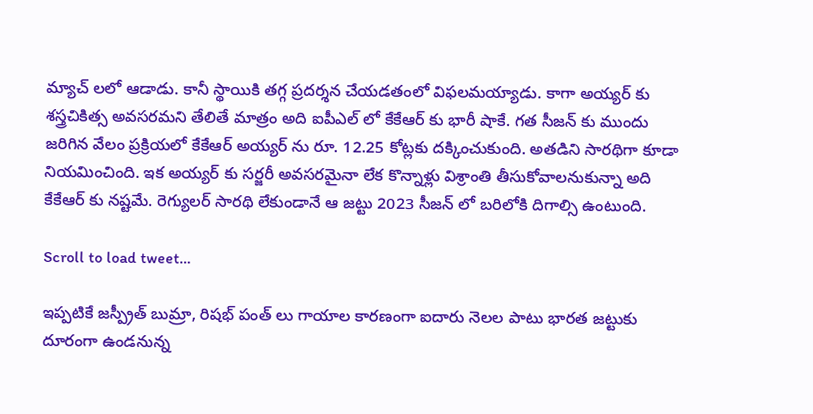మ్యాచ్ లలో ఆడాడు. కానీ స్థాయికి తగ్గ ప్రదర్శన చేయడతంలో విఫలమయ్యాడు. కాగా అయ్యర్ కు శస్త్రచికిత్స అవసరమని తేలితే మాత్రం అది ఐపీఎల్ లో కేకేఆర్ కు భారీ షాకే. గత సీజన్ కు ముందు జరిగిన వేలం ప్రక్రియలో కేకేఆర్ అయ్యర్ ను రూ. 12.25 కోట్లకు దక్కించుకుంది. అతడిని సారథిగా కూడా నియమించింది. ఇక అయ్యర్ కు సర్జరీ అవసరమైనా లేక కొన్నాళ్లు విశ్రాంతి తీసుకోవాలనుకున్నా అది కేకేఆర్ కు నష్టమే. రెగ్యులర్ సారథి లేకుండానే ఆ జట్టు 2023 సీజన్ లో బరిలోకి దిగాల్సి ఉంటుంది.

Scroll to load tweet…

ఇప్పటికే జస్ప్రీత్ బుమ్రా, రిషభ్ పంత్ లు గాయాల కారణంగా ఐదారు నెలల పాటు భారత జట్టుకు దూరంగా ఉండనున్న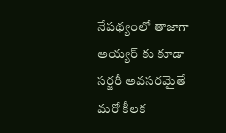నేపథ్యంలో తాజాగా అయ్యర్ కు కూడా సర్జరీ అవసరమైతే మరో కీలక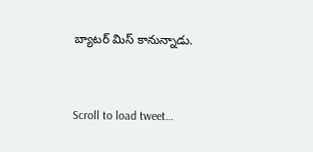బ్యాటర్ మిస్ కానున్నాడు.


Scroll to load tweet…